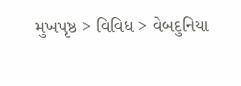મુખપૃષ્ઠ > વિવિધ > વેબદુનિયા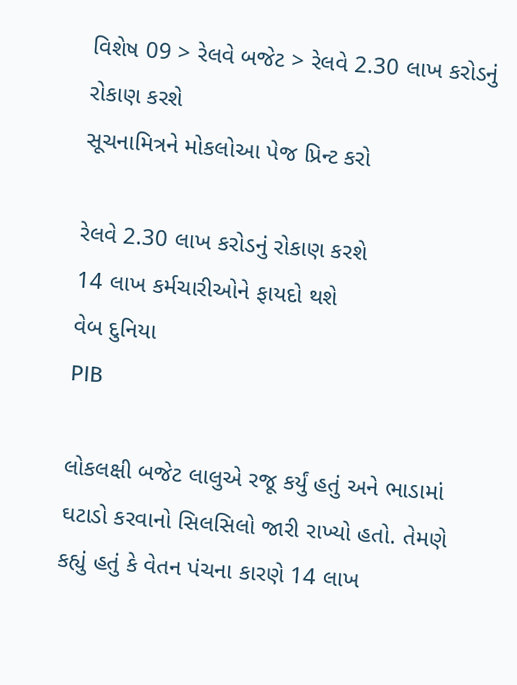વિશેષ 09 > રેલવે બજેટ > રેલવે 2.30 લાખ કરોડનું રોકાણ કરશે
સૂચનામિત્રને મોકલોઆ પેજ પ્રિન્ટ કરો

રેલવે 2.30 લાખ કરોડનું રોકાણ કરશે
14 લાખ કર્મચારીઓને ફાયદો થશે
વેબ દુનિયા
PIB

લોકલક્ષી બજેટ લાલુએ રજૂ કર્યું હતું અને ભાડામાં ઘટાડો કરવાનો સિલસિલો જારી રાખ્યો હતો. તેમણે કહ્યું હતું કે વેતન પંચના કારણે 14 લાખ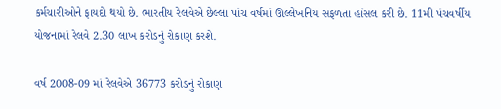કર્મચારીઓને ફાયદો થયો છે. ભારતીય રેલવેએ છેલ્લા પાંચ વર્ષમાં ઊલ્લેખનિય સફળતા હાંસલ કરી છે. 11મી પંચવર્ષીય યોજનામાં રેલવે 2.30 લાખ કરોડનું રોકાણ કરશે.

વર્ષ 2008-09 માં રેલવેએ 36773 કરોડનું રોકાણ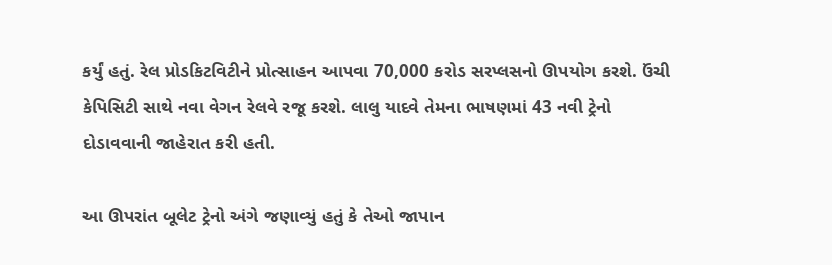કર્યું હતું. રેલ પ્રોડકિટવિટીને પ્રોત્સાહન આપવા 70,000 કરોડ સરપ્લસનો ઊપયોગ કરશે. ઉંચી કેપિસિટી સાથે નવા વેગન રેલવે રજૂ કરશે. લાલુ યાદવે તેમના ભાષણમાં 43 નવી ટ્રેનો દોડાવવાની જાહેરાત કરી હતી.

આ ઊપરાંત બૂલેટ ટ્રેનો અંગે જણાવ્યું હતું કે તેઓ જાપાન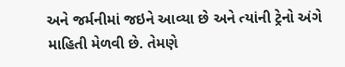અને જર્મનીમાં જઇને આવ્યા છે અને ત્યાંની ટ્રેનો અંગે માહિતી મેળવી છે. તેમણે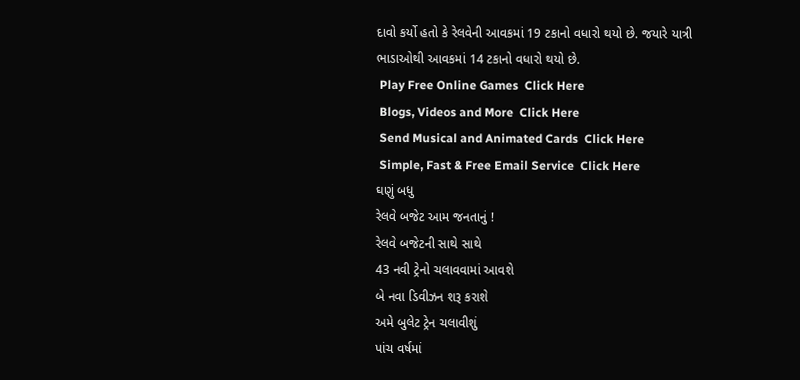દાવો કર્યો હતો કે રેલવેની આવકમાં 19 ટકાનો વધારો થયો છે. જયારે યાત્રી ભાડાઓથી આવકમાં 14 ટકાનો વધારો થયો છે.
 Play Free Online Games  Click Here
 Blogs, Videos and More  Click Here
 Send Musical and Animated Cards  Click Here
 Simple, Fast & Free Email Service  Click Here
ઘણું બધુ
રેલવે બજેટ આમ જનતાનું !
રેલવે બજેટની સાથે સાથે
43 નવી ટ્રેનો ચલાવવામાં આવશે
બે નવા ડિવીઝન શરૂ કરાશે
અમે બુલેટ ટ્રેન ચલાવીશું
પાંચ વર્ષમાં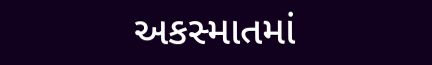અકસ્માતમાં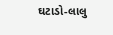ઘટાડો-લાલુ